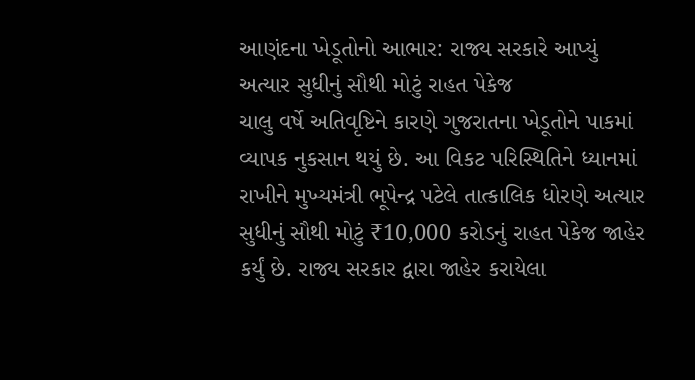આણંદના ખેડૂતોનો આભાર: રાજ્ય સરકારે આપ્યું અત્યાર સુધીનું સૌથી મોટું રાહત પેકેજ
ચાલુ વર્ષે અતિવૃષ્ટિને કારણે ગુજરાતના ખેડૂતોને પાકમાં વ્યાપક નુકસાન થયું છે. આ વિકટ પરિસ્થિતિને ધ્યાનમાં રાખીને મુખ્યમંત્રી ભૂપેન્દ્ર પટેલે તાત્કાલિક ધોરણે અત્યાર સુધીનું સૌથી મોટું ₹10,000 કરોડનું રાહત પેકેજ જાહેર કર્યું છે. રાજ્ય સરકાર દ્વારા જાહેર કરાયેલા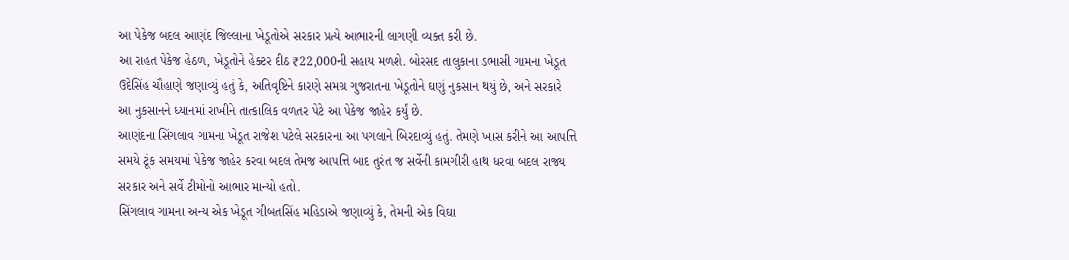આ પેકેજ બદલ આણંદ જિલ્લાના ખેડૂતોએ સરકાર પ્રત્યે આભારની લાગણી વ્યક્ત કરી છે.
આ રાહત પેકેજ હેઠળ, ખેડૂતોને હેક્ટર દીઠ ₹22,000ની સહાય મળશે. બોરસદ તાલુકાના ડભાસી ગામના ખેડૂત ઉદેસિંહ ચૌહાણે જણાવ્યું હતું કે, અતિવૃષ્ટિને કારણે સમગ્ર ગુજરાતના ખેડૂતોને ઘણું નુકસાન થયું છે, અને સરકારે આ નુકસાનને ધ્યાનમાં રાખીને તાત્કાલિક વળતર પેટે આ પેકેજ જાહેર કર્યું છે.
આણંદના સિંગલાવ ગામના ખેડૂત રાજેશ પટેલે સરકારના આ પગલાને બિરદાવ્યું હતું. તેમણે ખાસ કરીને આ આપત્તિ સમયે ટૂંક સમયમાં પેકેજ જાહેર કરવા બદલ તેમજ આપત્તિ બાદ તુરંત જ સર્વેની કામગીરી હાથ ધરવા બદલ રાજ્ય સરકાર અને સર્વે ટીમોનો આભાર માન્યો હતો.
સિંગલાવ ગામના અન્ય એક ખેડૂત ગીબતસિંહ મહિડાએ જણાવ્યું કે, તેમની એક વિઘા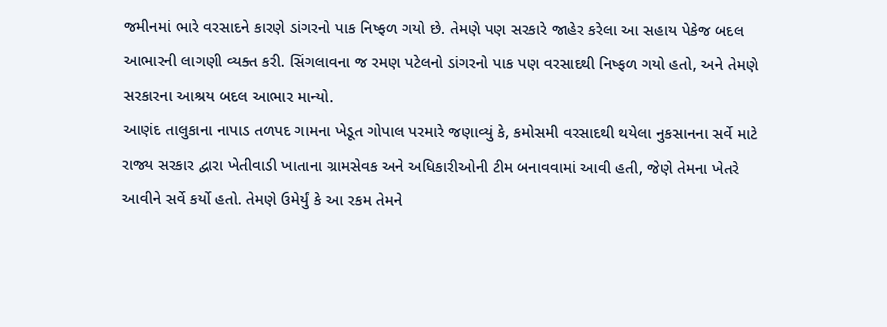જમીનમાં ભારે વરસાદને કારણે ડાંગરનો પાક નિષ્ફળ ગયો છે. તેમણે પણ સરકારે જાહેર કરેલા આ સહાય પેકેજ બદલ આભારની લાગણી વ્યક્ત કરી. સિંગલાવના જ રમણ પટેલનો ડાંગરનો પાક પણ વરસાદથી નિષ્ફળ ગયો હતો, અને તેમણે સરકારના આશ્રય બદલ આભાર માન્યો.
આણંદ તાલુકાના નાપાડ તળપદ ગામના ખેડૂત ગોપાલ પરમારે જણાવ્યું કે, કમોસમી વરસાદથી થયેલા નુકસાનના સર્વે માટે રાજ્ય સરકાર દ્વારા ખેતીવાડી ખાતાના ગ્રામસેવક અને અધિકારીઓની ટીમ બનાવવામાં આવી હતી, જેણે તેમના ખેતરે આવીને સર્વે કર્યો હતો. તેમણે ઉમેર્યું કે આ રકમ તેમને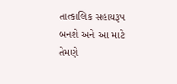તાત્કાલિક સહાયરૂપ બનશે અને આ માટે તેમણે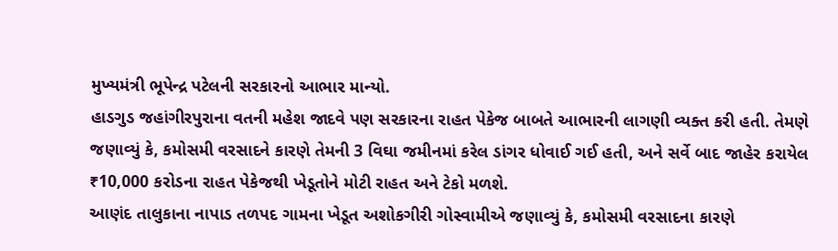મુખ્યમંત્રી ભૂપેન્દ્ર પટેલની સરકારનો આભાર માન્યો.
હાડગુડ જહાંગીરપુરાના વતની મહેશ જાદવે પણ સરકારના રાહત પેકેજ બાબતે આભારની લાગણી વ્યક્ત કરી હતી. તેમણે જણાવ્યું કે, કમોસમી વરસાદને કારણે તેમની 3 વિઘા જમીનમાં કરેલ ડાંગર ધોવાઈ ગઈ હતી, અને સર્વે બાદ જાહેર કરાયેલ ₹10,000 કરોડના રાહત પેકેજથી ખેડૂતોને મોટી રાહત અને ટેકો મળશે.
આણંદ તાલુકાના નાપાડ તળપદ ગામના ખેડૂત અશોકગીરી ગોસ્વામીએ જણાવ્યું કે, કમોસમી વરસાદના કારણે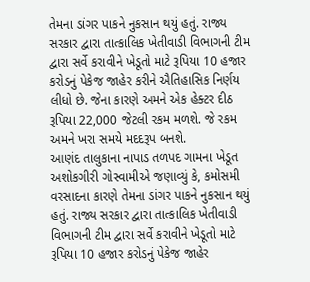તેમના ડાંગર પાકને નુકસાન થયું હતું. રાજ્ય સરકાર દ્વારા તાત્કાલિક ખેતીવાડી વિભાગની ટીમ દ્વારા સર્વે કરાવીને ખેડૂતો માટે રૂપિયા 10 હજાર કરોડનું પેકેજ જાહેર કરીને ઐતિહાસિક નિર્ણય લીધો છે. જેના કારણે અમને એક હેક્ટર દીઠ રૂપિયા 22,000 જેટલી રકમ મળશે. જે રકમ અમને ખરા સમયે મદદરૂપ બનશે.
આણંદ તાલુકાના નાપાડ તળપદ ગામના ખેડૂત અશોકગીરી ગોસ્વામીએ જણાવ્યું કે, કમોસમી વરસાદના કારણે તેમના ડાંગર પાકને નુકસાન થયું હતું. રાજ્ય સરકાર દ્વારા તાત્કાલિક ખેતીવાડી વિભાગની ટીમ દ્વારા સર્વે કરાવીને ખેડૂતો માટે રૂપિયા 10 હજાર કરોડનું પેકેજ જાહેર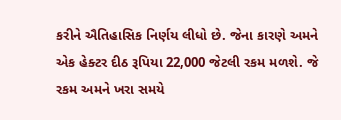કરીને ઐતિહાસિક નિર્ણય લીધો છે. જેના કારણે અમને એક હેક્ટર દીઠ રૂપિયા 22,000 જેટલી રકમ મળશે. જે રકમ અમને ખરા સમયે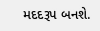મદદરૂપ બનશે.